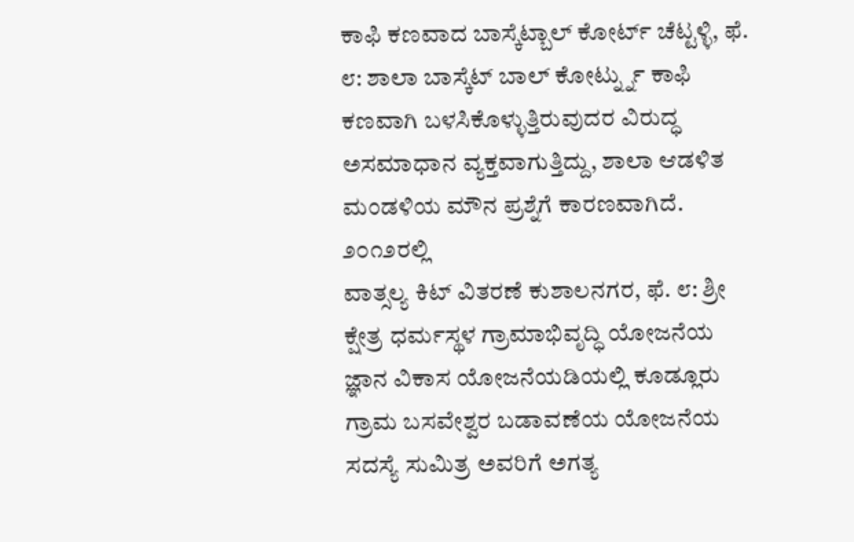ಕಾಫಿ ಕಣವಾದ ಬಾಸ್ಕೆಟ್ಬಾಲ್ ಕೋರ್ಟ್ ಚೆಟ್ಟಳ್ಳಿ, ಫೆ. ೮: ಶಾಲಾ ಬಾಸ್ಕೆಟ್ ಬಾಲ್ ಕೋರ್ಟ್ನ್ನು ಕಾಫಿ ಕಣವಾಗಿ ಬಳಸಿಕೊಳ್ಳುತ್ತಿರುವುದರ ವಿರುದ್ಧ ಅಸಮಾಧಾನ ವ್ಯಕ್ತವಾಗುತ್ತಿದ್ದು, ಶಾಲಾ ಆಡಳಿತ ಮಂಡಳಿಯ ಮೌನ ಪ್ರಶ್ನೆಗೆ ಕಾರಣವಾಗಿದೆ. ೨೦೧೨ರಲ್ಲಿ
ವಾತ್ಸಲ್ಯ ಕಿಟ್ ವಿತರಣೆ ಕುಶಾಲನಗರ, ಫೆ. ೮: ಶ್ರೀ ಕ್ಷೇತ್ರ ಧರ್ಮಸ್ಥಳ ಗ್ರಾಮಾಭಿವೃದ್ಧಿ ಯೋಜನೆಯ ಜ್ಞಾನ ವಿಕಾಸ ಯೋಜನೆಯಡಿಯಲ್ಲಿ ಕೂಡ್ಲೂರು ಗ್ರಾಮ ಬಸವೇಶ್ವರ ಬಡಾವಣೆಯ ಯೋಜನೆಯ ಸದಸ್ಯೆ ಸುಮಿತ್ರ ಅವರಿಗೆ ಅಗತ್ಯ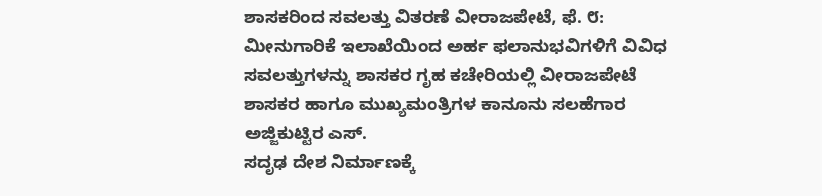ಶಾಸಕರಿಂದ ಸವಲತ್ತು ವಿತರಣೆ ವೀರಾಜಪೇಟೆ, ಫೆ. ೮: ಮೀನುಗಾರಿಕೆ ಇಲಾಖೆಯಿಂದ ಅರ್ಹ ಫಲಾನುಭವಿಗಳಿಗೆ ವಿವಿಧ ಸವಲತ್ತುಗಳನ್ನು ಶಾಸಕರ ಗೃಹ ಕಚೇರಿಯಲ್ಲಿ ವೀರಾಜಪೇಟೆ ಶಾಸಕರ ಹಾಗೂ ಮುಖ್ಯಮಂತ್ರಿಗಳ ಕಾನೂನು ಸಲಹೆಗಾರ ಅಜ್ಜಿಕುಟ್ಟಿರ ಎಸ್.
ಸದೃಢ ದೇಶ ನಿರ್ಮಾಣಕ್ಕೆ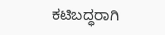ಕಟಿಬದ್ಧರಾಗಿ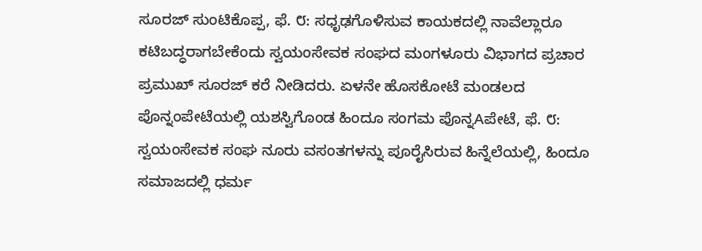ಸೂರಜ್ ಸುಂಟಿಕೊಪ್ಪ, ಫೆ. ೮: ಸಧೃಢಗೊಳಿಸುವ ಕಾಯಕದಲ್ಲಿ ನಾವೆಲ್ಲಾರೂ ಕಟಿಬದ್ಧರಾಗಬೇಕೆಂದು ಸ್ವಯಂಸೇವಕ ಸಂಘದ ಮಂಗಳೂರು ವಿಭಾಗದ ಪ್ರಚಾರ ಪ್ರಮುಖ್ ಸೂರಜ್ ಕರೆ ನೀಡಿದರು. ಏಳನೇ ಹೊಸಕೋಟೆ ಮಂಡಲದ
ಪೊನ್ನಂಪೇಟೆಯಲ್ಲಿ ಯಶಸ್ವಿಗೊಂಡ ಹಿಂದೂ ಸಂಗಮ ಪೊನ್ನAಪೇಟೆ, ಫೆ. ೮: ಸ್ವಯಂಸೇವಕ ಸಂಘ ನೂರು ವಸಂತಗಳನ್ನು ಪೂರೈಸಿರುವ ಹಿನ್ನೆಲೆಯಲ್ಲಿ, ಹಿಂದೂ ಸಮಾಜದಲ್ಲಿ ಧರ್ಮ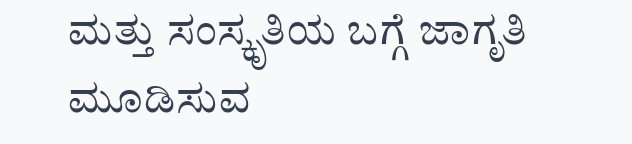ಮತ್ತು ಸಂಸ್ಕೃತಿಯ ಬಗ್ಗೆ ಜಾಗೃತಿ ಮೂಡಿಸುವ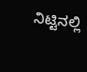ನಿಟ್ಟಿನಲ್ಲಿ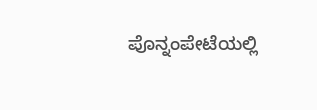ಪೊನ್ನಂಪೇಟೆಯಲ್ಲಿ